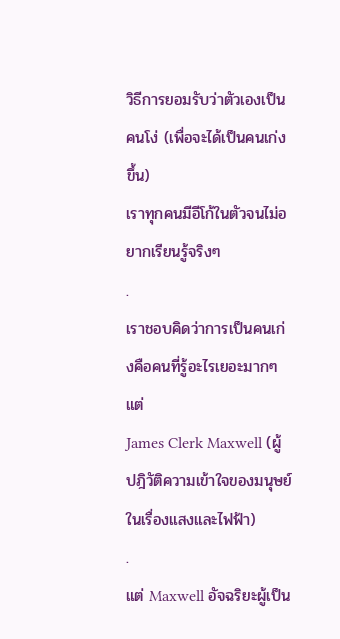วิธีการยอมรับว่าตัวเองเป็นคนโง่ (เพื่อจะได้เป็นคนเก่งขึ้น)
เราทุกคนมีอีโก้ในตัวจนไม่อยากเรียนรู้จริงๆ
.
เราชอบคิดว่าการเป็นคนเก่งคือคนที่รู้อะไรเยอะมากๆ แต่
James Clerk Maxwell (ผู้ปฎิวัติความเข้าใจของมนุษย์ในเรื่องแสงและไฟฟ้า)
.
แต่ Maxwell อัจฉริยะผู้เป็น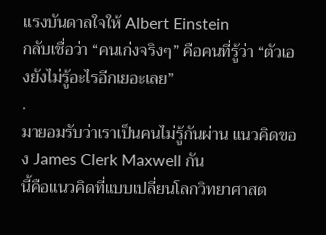แรงบันดาลใจให้ Albert Einstein
กลับเชื่อว่า “คนเก่งจริงๆ” คือคนที่รู้ว่า “ตัวเองยังไม่รู้อะไรอีกเยอะเลย”
.
มายอมรับว่าเราเป็นคนไม่รู้กันผ่าน แนวคิดของ James Clerk Maxwell กัน
นี้คือแนวคิดที่แบบเปลี่ยนโลกวิทยาศาสต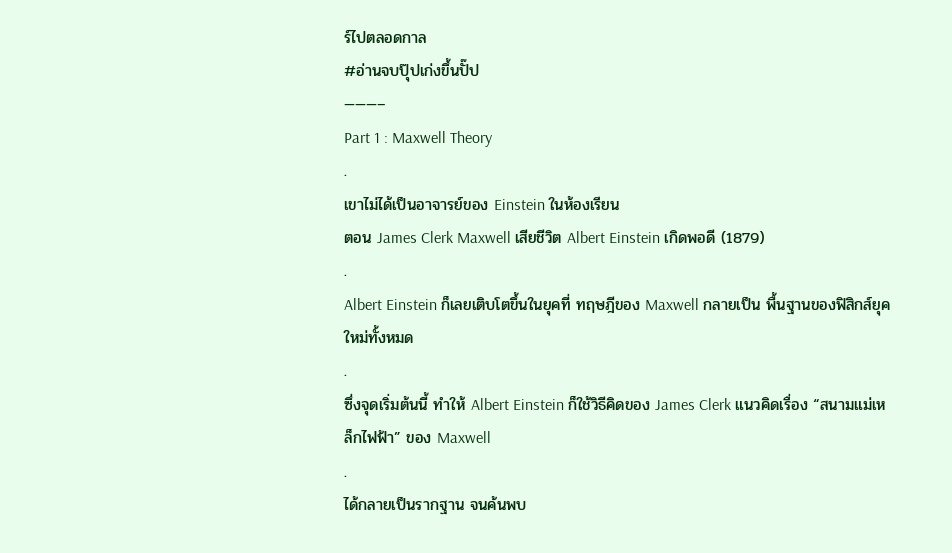ร์ไปตลอดกาล
#อ่านจบปุ๊ปเก่งขึ้นปั๊ป
———–
Part 1 : Maxwell Theory
.
เขาไม่ได้เป็นอาจารย์ของ Einstein ในห้องเรียน
ตอน James Clerk Maxwell เสียชีวิต Albert Einstein เกิดพอดี (1879)
.
Albert Einstein ก็เลยเติบโตขึ้นในยุคที่ ทฤษฎีของ Maxwell กลายเป็น พื้นฐานของฟิสิกส์ยุคใหม่ทั้งหมด
.
ซึ่งจุดเริ่มต้นนี้ ทำให้ Albert Einstein ก็ใช้วิธีคิดของ James Clerk แนวคิดเรื่อง “สนามแม่เหล็กไฟฟ้า” ของ Maxwell
.
ได้กลายเป็นรากฐาน จนค้นพบ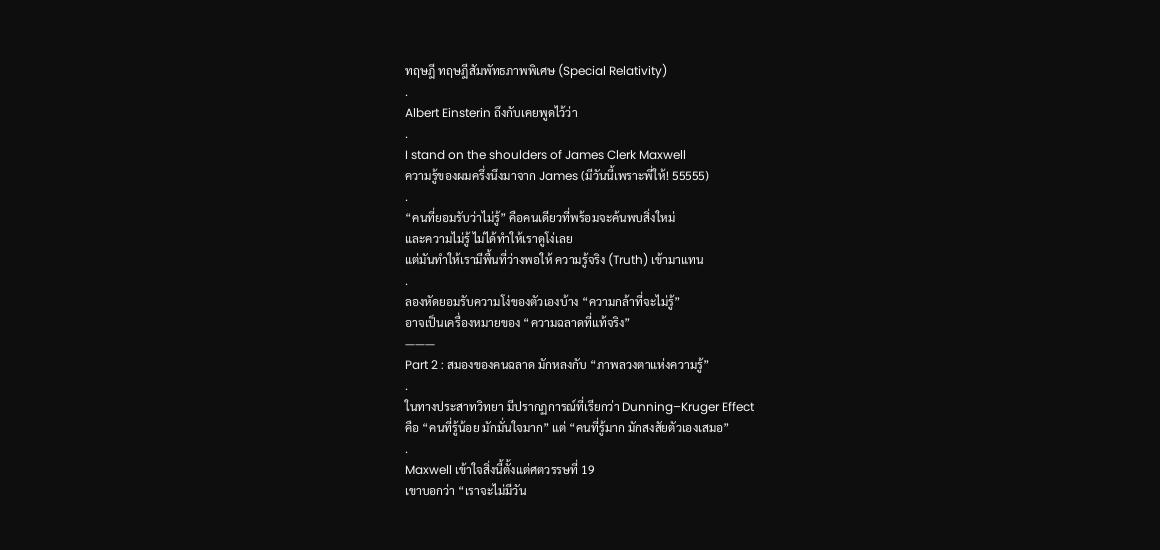ทฤษฎี ทฤษฎีสัมพัทธภาพพิเศษ (Special Relativity)
.
Albert Einsterin ถึงกับเคยพูดไว้ว่า
.
I stand on the shoulders of James Clerk Maxwell
ความรู้ของผมครึ่งนึงมาจาก James (มีวันนี้เพราะพี่ให้! 55555)
.
“คนที่ยอมรับว่าไม่รู้” คือคนเดียวที่พร้อมจะค้นพบสิ่งใหม่
และความไม่รู้ ไม่ได้ทำให้เราดูโง่เลย
แต่มันทำให้เรามีพื้นที่ว่างพอให้ ความรู้จริง (Truth) เข้ามาแทน
.
ลองหัดยอมรับความโง่ของตัวเองบ้าง “ความกล้าที่จะไม่รู้”
อาจเป็นเครื่องหมายของ “ความฉลาดที่แท้จริง”
———
Part 2 : สมองของคนฉลาด มักหลงกับ “ภาพลวงตาแห่งความรู้”
.
ในทางประสาทวิทยา มีปรากฏการณ์ที่เรียกว่า Dunning–Kruger Effect
คือ “คนที่รู้น้อย มักมั่นใจมาก” แต่ “คนที่รู้มาก มักสงสัยตัวเองเสมอ”
.
Maxwell เข้าใจสิ่งนี้ตั้งแต่ศตวรรษที่ 19
เขาบอกว่า “เราจะไม่มีวัน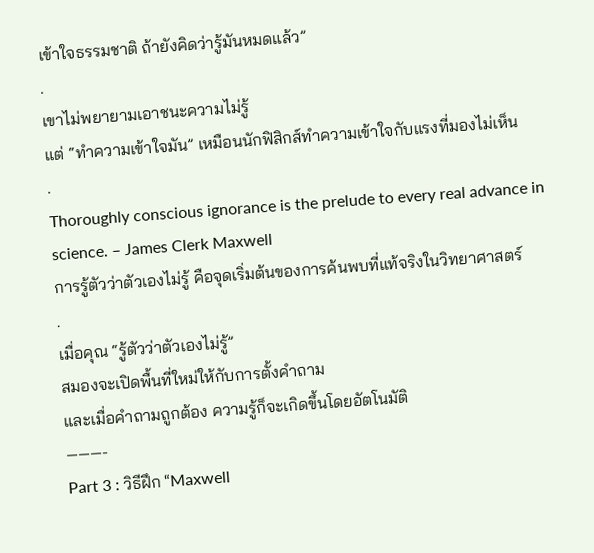เข้าใจธรรมชาติ ถ้ายังคิดว่ารู้มันหมดแล้ว”
.
เขาไม่พยายามเอาชนะความไม่รู้
แต่ “ทำความเข้าใจมัน” เหมือนนักฟิสิกส์ทำความเข้าใจกับแรงที่มองไม่เห็น
.
Thoroughly conscious ignorance is the prelude to every real advance in science. – James Clerk Maxwell
การรู้ตัวว่าตัวเองไม่รู้ คือจุดเริ่มต้นของการค้นพบที่แท้จริงในวิทยาศาสตร์
.
เมื่อคุณ “รู้ตัวว่าตัวเองไม่รู้”
สมองจะเปิดพื้นที่ใหม่ให้กับการตั้งคำถาม
และเมื่อคำถามถูกต้อง ความรู้ก็จะเกิดขึ้นโดยอัตโนมัติ
———-
Part 3 : วิธีฝึก “Maxwell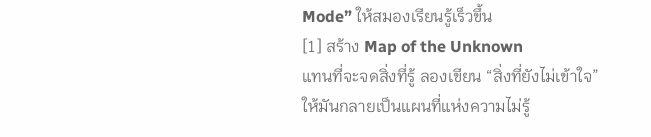Mode” ให้สมองเรียนรู้เร็วขึ้น
[1] สร้าง Map of the Unknown
แทนที่จะจดสิ่งที่รู้ ลองเขียน “สิ่งที่ยังไม่เข้าใจ”
ให้มันกลายเป็นแผนที่แห่งความไม่รู้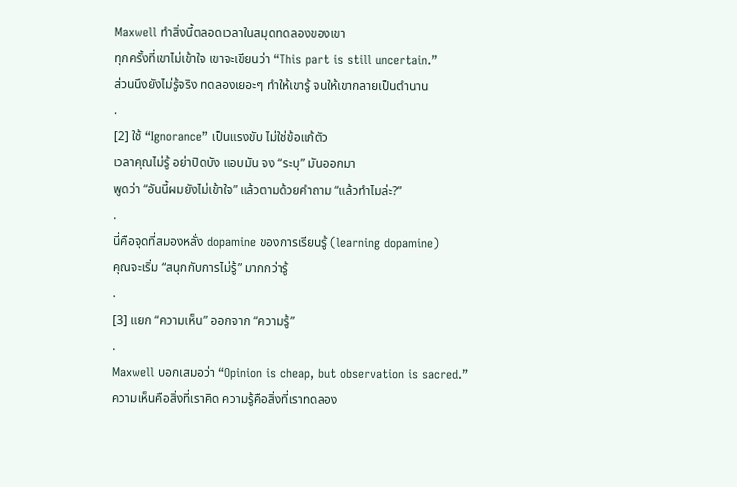Maxwell ทำสิ่งนี้ตลอดเวลาในสมุดทดลองของเขา
ทุกครั้งที่เขาไม่เข้าใจ เขาจะเขียนว่า “This part is still uncertain.”
ส่วนนึงยังไม่รู้จริง ทดลองเยอะๆ ทำให้เขารู้ จนให้เขากลายเป็นตำนาน
.
[2] ใช้ “Ignorance” เป็นแรงขับ ไม่ใช่ข้อแก้ตัว
เวลาคุณไม่รู้ อย่าปิดบัง แอบมัน จง “ระบุ” มันออกมา
พูดว่า “อันนี้ผมยังไม่เข้าใจ” แล้วตามด้วยคำถาม “แล้วทำไมล่ะ?”
.
นี่คือจุดที่สมองหลั่ง dopamine ของการเรียนรู้ (learning dopamine)
คุณจะเริ่ม “สนุกกับการไม่รู้” มากกว่ารู้
.
[3] แยก “ความเห็น” ออกจาก “ความรู้”
.
Maxwell บอกเสมอว่า “Opinion is cheap, but observation is sacred.”
ความเห็นคือสิ่งที่เราคิด ความรู้คือสิ่งที่เราทดลอง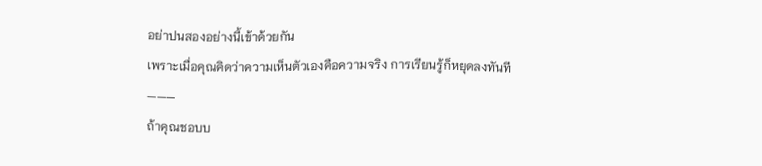อย่าปนสองอย่างนี้เข้าด้วยกัน
เพราะเมื่อคุณคิดว่าความเห็นตัวเองคือความจริง การเรียนรู้ก็หยุดลงทันที
———
ถ้าคุณชอบบ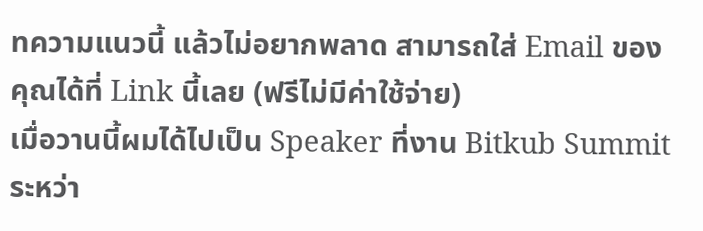ทความแนวนี้ แล้วไม่อยากพลาด สามารถใส่ Email ของคุณได้ที่ Link นี้เลย (ฟรีไม่มีค่าใช้จ่าย)
เมื่อวานนี้ผมได้ไปเป็น Speaker ที่งาน Bitkub Summit
ระหว่า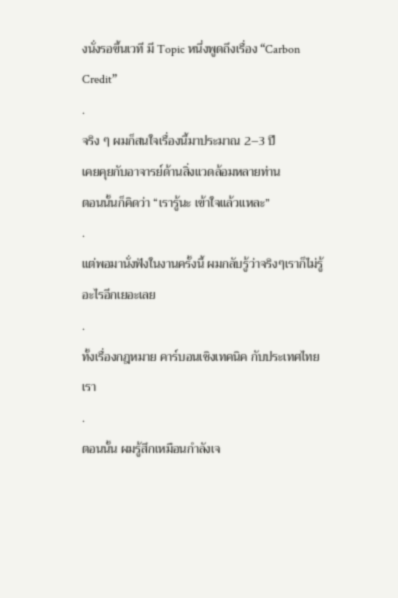งนั่งรอขึ้นเวที มี Topic หนึ่งพูดถึงเรื่อง “Carbon Credit”
.
จริง ๆ ผมก็สนใจเรื่องนี้มาประมาณ 2–3 ปี
เคยคุยกับอาจารย์ด้านสิ่งแวดล้อมหลายท่าน
ตอนนั้นก็คิดว่า “เรารู้นะ เข้าใจแล้วแหละ”
.
แต่พอมานั่งฟังในงานครั้งนี้ ผมกลับรู้ว่าจริงๆเราก็ไม่รู้อะไรอีกเยอะเลย
.
ทั้งเรื่องกฎหมาย คาร์บอนเชิงเทคนิค กับประเทศไทยเรา
.
ตอนนั้น ผมรู้สึกเหมือนกำลังเจ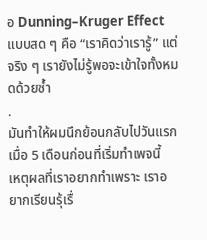อ Dunning–Kruger Effect แบบสด ๆ คือ “เราคิดว่าเรารู้” แต่จริง ๆ เรายังไม่รู้พอจะเข้าใจทั้งหมดด้วยซ้ำ
.
มันทำให้ผมนึกย้อนกลับไปวันแรกเมื่อ 5 เดือนก่อนที่เริ่มทำเพจนี้
เหตุผลที่เราอยากทำเพราะ เราอยากเรียนรุ้เรื่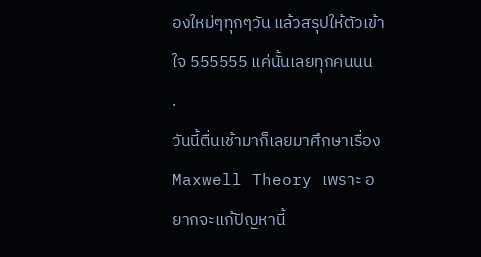องใหม่ๆทุกๆวัน แล้วสรุปให้ตัวเข้าใจ 555555 แค่นั้นเลยทุกคนนน
.
วันนี้ตื่นเช้ามาก็เลยมาศึกษาเรื่อง Maxwell Theory เพราะ อยากจะแก้ปัญหานี้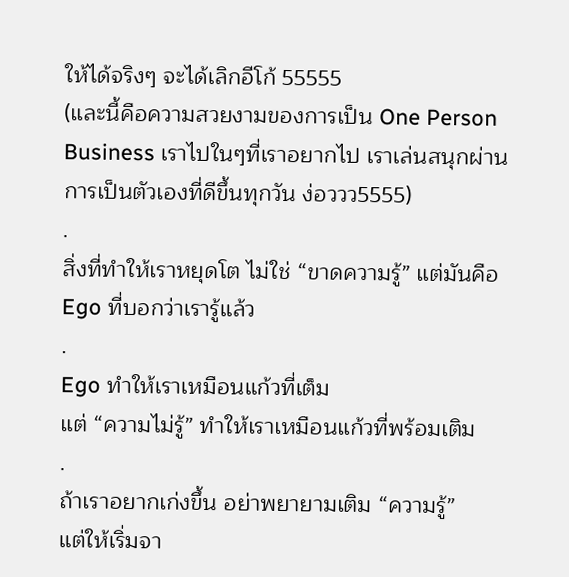ให้ได้จริงๆ จะได้เลิกอีโก้ 55555
(และนี้คือความสวยงามของการเป็น One Person Business เราไปในๆที่เราอยากไป เราเล่นสนุกผ่านการเป็นตัวเองที่ดีขึ้นทุกวัน ง่อววว5555)
.
สิ่งที่ทำให้เราหยุดโต ไม่ใช่ “ขาดความรู้” แต่มันคือ Ego ที่บอกว่าเรารู้แล้ว
.
Ego ทำให้เราเหมือนแก้วที่เต็ม
แต่ “ความไม่รู้” ทำให้เราเหมือนแก้วที่พร้อมเติม
.
ถ้าเราอยากเก่งขึ้น อย่าพยายามเติม “ความรู้”
แต่ให้เริ่มจา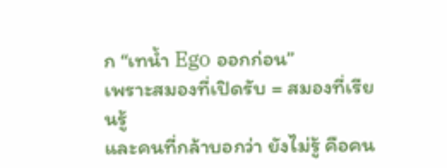ก “เทน้ำ Ego ออกก่อน”
เพราะสมองที่เปิดรับ = สมองที่เรียนรู้
และคนที่กล้าบอกว่า ยังไม่รู้ คือคน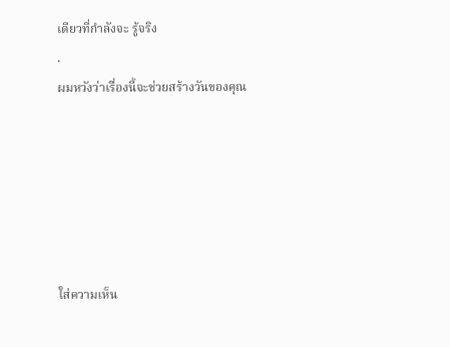เดียวที่กำลังจะ รู้จริง
.
ผมหวังว่าเรื่องนี้จะช่วยสร้างวันของคุณ






ใส่ความเห็น